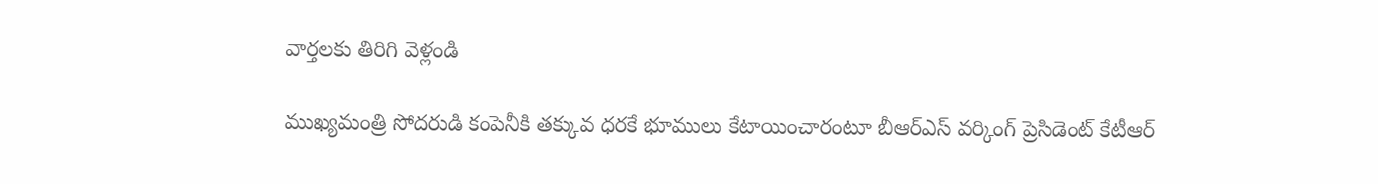వార్తలకు తిరిగి వెళ్లండి

ముఖ్యమంత్రి సోదరుడి కంపెనీకి తక్కువ ధరకే భూములు కేటాయించారంటూ బీఆర్ఎస్ వర్కింగ్ ప్రెసిడెంట్ కేటీఆర్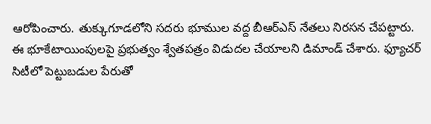ఆరోపించారు. తుక్కుగూడలోని సదరు భూముల వద్ద బీఆర్ఎస్ నేతలు నిరసన చేపట్టారు.
ఈ భూకేటాయింపులపై ప్రభుత్వం శ్వేతపత్రం విడుదల చేయాలని డిమాండ్ చేశారు. ఫ్యూచర్ సిటీలో పెట్టుబడుల పేరుతో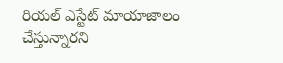రియల్ ఎస్టేట్ మాయాజాలం చేస్తున్నారని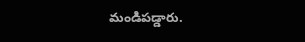మండిపడ్డారు.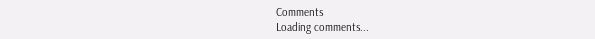Comments
Loading comments...